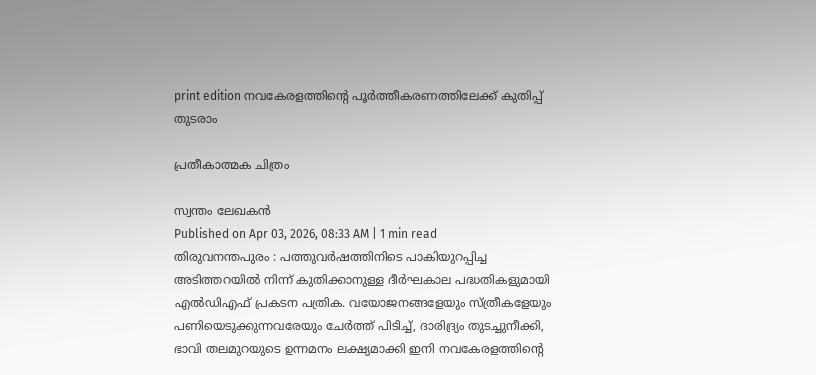print edition നവകേരളത്തിന്റെ പൂർത്തീകരണത്തിലേക്ക് കുതിപ്പ് തുടരാം

പ്രതീകാത്മക ചിത്രം

സ്വന്തം ലേഖകൻ
Published on Apr 03, 2026, 08:33 AM | 1 min read
തിരുവനന്തപുരം : പത്തുവർഷത്തിനിടെ പാകിയുറപ്പിച്ച അടിത്തറയിൽ നിന്ന് കുതിക്കാനുള്ള ദീർഘകാല പദ്ധതികളുമായി എൽഡിഎഫ് പ്രകടന പത്രിക. വയോജനങ്ങളേയും സ്ത്രീകളേയും പണിയെടുക്കുന്നവരേയും ചേർത്ത് പിടിച്ച്, ദാരിദ്ര്യം തുടച്ചുനീക്കി, ഭാവി തലമുറയുടെ ഉന്നമനം ലക്ഷ്യമാക്കി ഇനി നവകേരളത്തിന്റെ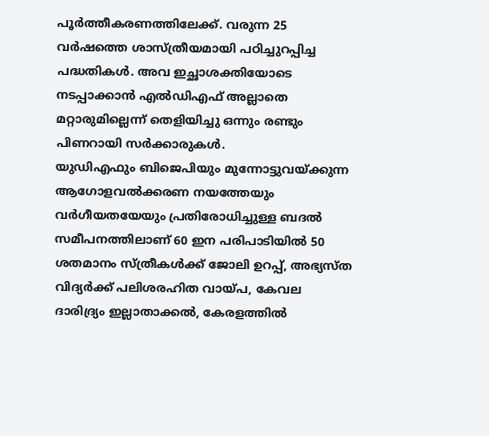പൂർത്തീകരണത്തിലേക്ക്. വരുന്ന 25 വർഷത്തെ ശാസ്ത്രീയമായി പഠിച്ചുറപ്പിച്ച പദ്ധതികൾ. അവ ഇച്ഛാശക്തിയോടെ നടപ്പാക്കാൻ എൽഡിഎഫ് അല്ലാതെ മറ്റാരുമില്ലെന്ന് തെളിയിച്ചു ഒന്നും രണ്ടും പിണറായി സർക്കാരുകൾ.
യുഡിഎഫും ബിജെപിയും മുന്നോട്ടുവയ്ക്കുന്ന ആഗോളവൽക്കരണ നയത്തേയും വർഗീയതയേയും പ്രതിരോധിച്ചുള്ള ബദൽ സമീപനത്തിലാണ് 60 ഇന പരിപാടിയിൽ 50 ശതമാനം സ്ത്രീകൾക്ക് ജോലി ഉറപ്പ്, അഭ്യസ്ത വിദ്യർക്ക് പലിശരഹിത വായ്പ, കേവല ദാരിദ്ര്യം ഇല്ലാതാക്കൽ, കേരളത്തിൽ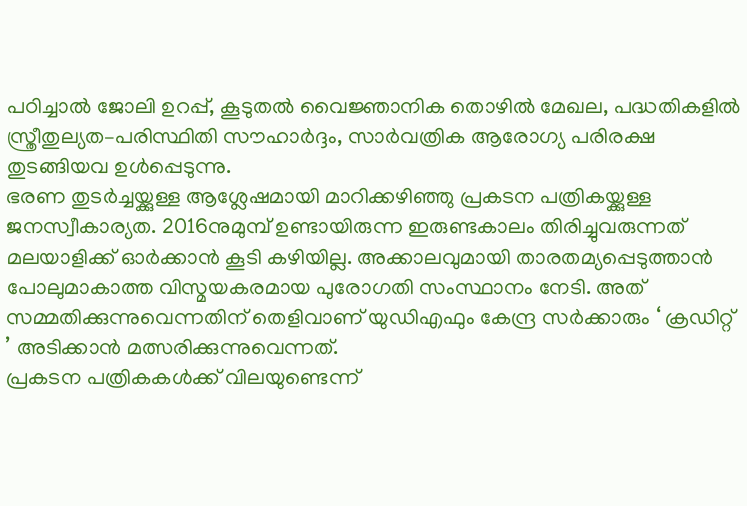പഠിച്ചാൽ ജോലി ഉറപ്പ്, കൂടുതൽ വൈജ്ഞാനിക തൊഴിൽ മേഖല, പദ്ധതികളിൽ സ്ത്രീതുല്യത–പരിസ്ഥിതി സൗഹാർദ്ദം, സാർവത്രിക ആരോഗ്യ പരിരക്ഷ തുടങ്ങിയവ ഉൾപ്പെടുന്നു.
ഭരണ തുടർച്ചയ്ക്കുള്ള ആശ്ലേഷമായി മാറിക്കഴിഞ്ഞു പ്രകടന പത്രികയ്ക്കുള്ള ജനസ്വീകാര്യത. 2016നുമുമ്പ് ഉണ്ടായിരുന്ന ഇരുണ്ടകാലം തിരിച്ചുവരുന്നത് മലയാളിക്ക് ഓർക്കാൻ കൂടി കഴിയില്ല. അക്കാലവുമായി താരതമ്യപ്പെടുത്താൻ പോലുമാകാത്ത വിസ്മയകരമായ പുരോഗതി സംസ്ഥാനം നേടി. അത് സമ്മതിക്കുന്നുവെന്നതിന് തെളിവാണ് യുഡിഎഫും കേന്ദ്ര സർക്കാരും ‘ ക്രഡിറ്റ് ’ അടിക്കാൻ മത്സരിക്കുന്നുവെന്നത്.
പ്രകടന പത്രികകൾക്ക് വിലയുണ്ടെന്ന്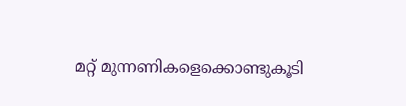മറ്റ് മുന്നണികളെക്കൊണ്ടുകൂടി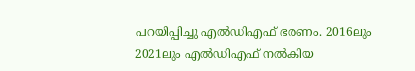പറയിപ്പിച്ചു എൽഡിഎഫ് ഭരണം. 2016ലും 2021ലും എൽഡിഎഫ് നൽകിയ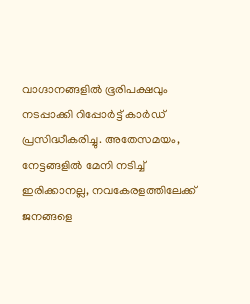വാഗ്ദാനങ്ങളിൽ ഭൂരിപക്ഷവും നടപ്പാക്കി റിപ്പോർട്ട് കാർഡ് പ്രസിദ്ധീകരിച്ചു. അതേസമയം, നേട്ടങ്ങളിൽ മേനി നടിച്ച് ഇരിക്കാനല്ല, നവകേരളത്തിലേക്ക് ജനങ്ങളെ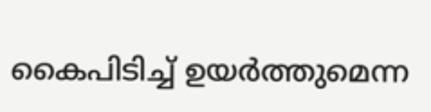കൈപിടിച്ച് ഉയർത്തുമെന്ന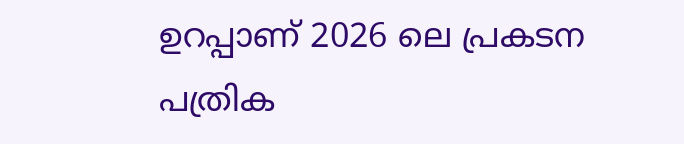ഉറപ്പാണ് 2026 ലെ പ്രകടന പത്രിക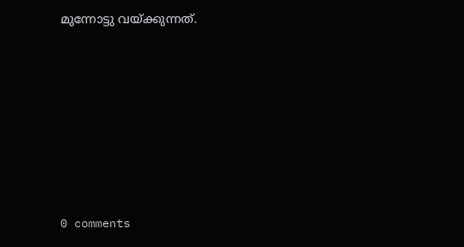മുന്നോട്ടു വയ്ക്കുന്നത്.










0 comments